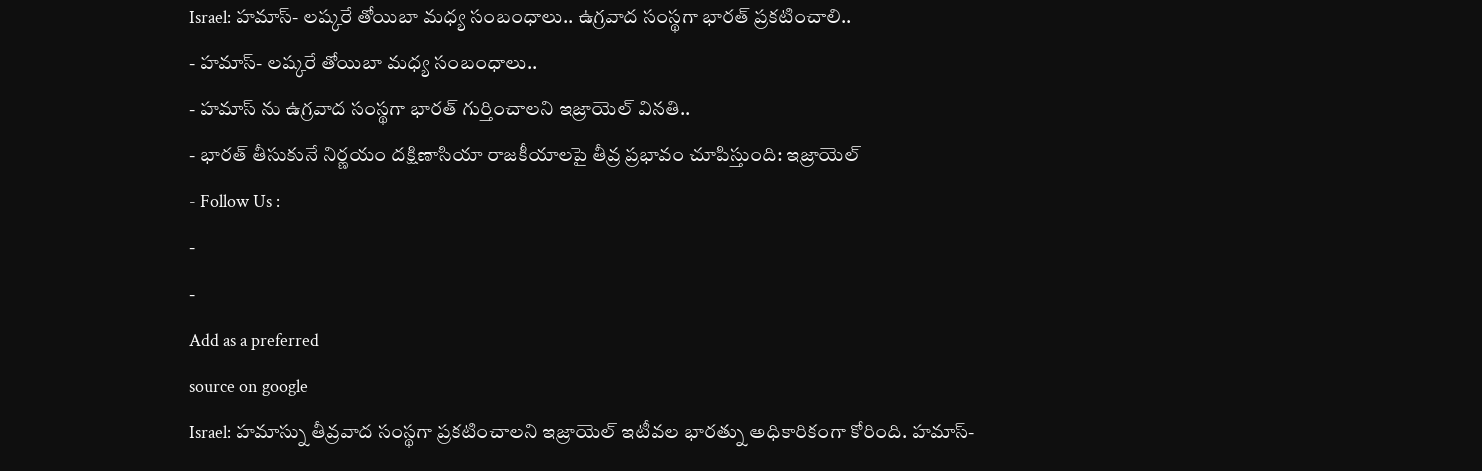Israel: హమాస్- లష్కరే తోయిబా మధ్య సంబంధాలు.. ఉగ్రవాద సంస్థగా భారత్ ప్రకటించాలి..
- హమాస్- లష్కరే తోయిబా మధ్య సంబంధాలు..
- హమాస్ ను ఉగ్రవాద సంస్థగా భారత్ గుర్తించాలని ఇజ్రాయెల్ వినతి..
- భారత్ తీసుకునే నిర్ణయం దక్షిణాసియా రాజకీయాలపై తీవ్ర ప్రభావం చూపిస్తుంది: ఇజ్రాయెల్
- Follow Us :
-
-
Add as a preferred
source on google
Israel: హమాస్ను తీవ్రవాద సంస్థగా ప్రకటించాలని ఇజ్రాయెల్ ఇటీవల భారత్ను అధికారికంగా కోరింది. హమాస్-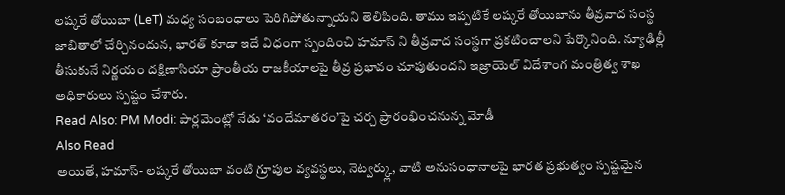లష్కరే తోయిబా (LeT) మధ్య సంబంధాలు పెరిగిపోతున్నాయని తెలిపింది. తాము ఇప్పటికే లష్కరే తోయిబాను తీవ్రవాద సంస్థ జాబితాలో చేర్చినందున, భారత్ కూడా ఇదే విధంగా స్పందించి హమాస్ ని తీవ్రవాద సంస్థగా ప్రకటించాలని పేర్కొనింది. న్యూఢిల్లీ తీసుకునే నిర్ణయం దక్షిణాసియా ప్రాంతీయ రాజకీయాలపై తీవ్ర ప్రభావం చూపుతుందని ఇజ్రాయెల్ విదేశాంగ మంత్రిత్వ శాఖ అధికారులు స్పష్టం చేశారు.
Read Also: PM Modi: పార్లమెంట్లో నేడు ‘వందేమాతరం’పై చర్చ ప్రారంభించనున్న మోడీ
Also Read
అయితే, హమాస్- లష్కరే తోయిబా వంటి గ్రూపుల వ్యవస్థలు, నెట్వర్క్లు, వాటి అనుసంధానాలపై భారత ప్రభుత్వం స్పష్టమైన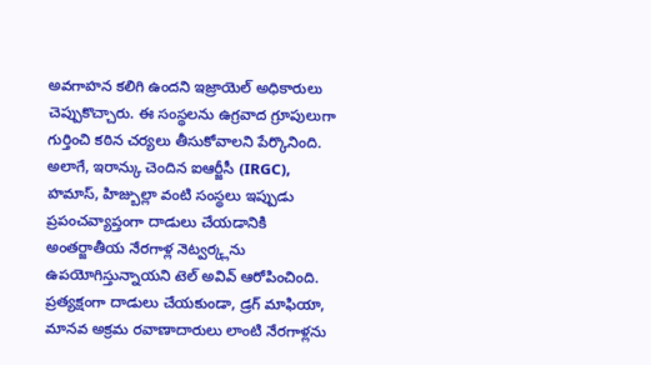అవగాహన కలిగి ఉందని ఇజ్రాయెల్ అధికారులు చెప్పుకొచ్చారు. ఈ సంస్థలను ఉగ్రవాద గ్రూపులుగా గుర్తించి కఠిన చర్యలు తీసుకోవాలని పేర్కొనింది. అలాగే, ఇరాన్కు చెందిన ఐఆర్జీసీ (IRGC), హమాస్, హిజ్బుల్లా వంటి సంస్థలు ఇప్పుడు ప్రపంచవ్యాప్తంగా దాడులు చేయడానికి అంతర్జాతీయ నేరగాళ్ల నెట్వర్క్లను ఉపయోగిస్తున్నాయని టెల్ అవివ్ ఆరోపించింది. ప్రత్యక్షంగా దాడులు చేయకుండా, డ్రగ్ మాఫియా, మానవ అక్రమ రవాణాదారులు లాంటి నేరగాళ్లను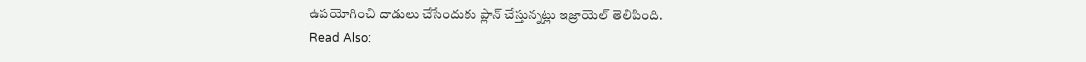ఉపయోగించి దాడులు చేసేందుకు ప్లాన్ చేస్తున్నట్లు ఇజ్రాయెల్ తెలిపింది.
Read Also: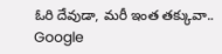ఓరి దేవుడా, మరీ ఇంత తక్కువా.. Google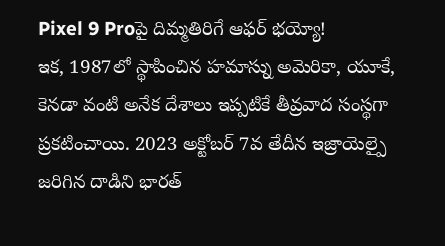Pixel 9 Proపై దిమ్మతిరిగే ఆఫర్ భయ్యో!
ఇక, 1987లో స్థాపించిన హమాస్ను అమెరికా, యూకే, కెనడా వంటి అనేక దేశాలు ఇప్పటికే తీవ్రవాద సంస్థగా ప్రకటించాయి. 2023 అక్టోబర్ 7వ తేదీన ఇజ్రాయెల్పై జరిగిన దాడిని భారత్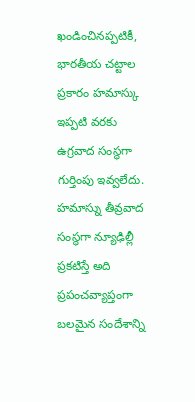ఖండించినప్పటికీ, భారతీయ చట్టాల ప్రకారం హమాస్కు ఇప్పటి వరకు ఉగ్రవాద సంస్థగా గుర్తింపు ఇవ్వలేదు. హమాస్ను తీవ్రవాద సంస్థగా న్యూఢిల్లీ ప్రకటిస్తే అది ప్రపంచవ్యాప్తంగా బలమైన సందేశాన్ని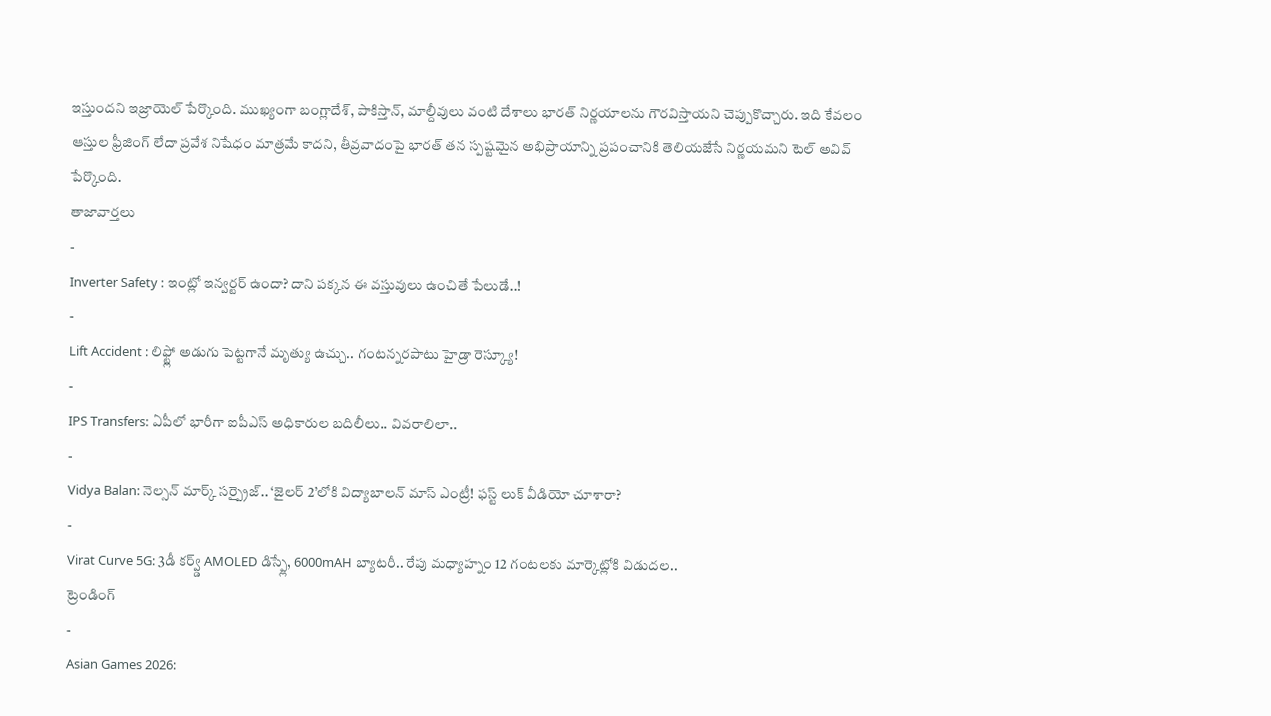ఇస్తుందని ఇజ్రాయెల్ పేర్కొంది. ముఖ్యంగా బంగ్లాదేశ్, పాకిస్తాన్, మాల్దీవులు వంటి దేశాలు భారత్ నిర్ణయాలను గౌరవిస్తాయని చెప్పుకొచ్చారు. ఇది కేవలం ఆస్తుల ఫ్రీజింగ్ లేదా ప్రవేశ నిషేధం మాత్రమే కాదని, తీవ్రవాదంపై భారత్ తన స్పష్టమైన అభిప్రాయాన్ని ప్రపంచానికి తెలియజేసే నిర్ణయమని టెల్ అవివ్ పేర్కొంది.
తాజావార్తలు
-
Inverter Safety : ఇంట్లో ఇన్వర్టర్ ఉందా? దాని పక్కన ఈ వస్తువులు ఉంచితే పేలుడే..!
-
Lift Accident : లిఫ్ట్లో అడుగు పెట్టగానే మృత్యు ఉచ్చు.. గంటన్నరపాటు హైడ్రా రెస్క్యూ!
-
IPS Transfers: ఏపీలో భారీగా ఐపీఎస్ అధికారుల బదిలీలు.. వివరాలిలా..
-
Vidya Balan: నెల్సన్ మార్క్ సర్ప్రైజ్.. ‘జైలర్ 2’లోకి విద్యాబాలన్ మాస్ ఎంట్రీ! ఫస్ట్ లుక్ వీడియో చూశారా?
-
Virat Curve 5G: 3డీ కర్వ్డ్ AMOLED డిస్ప్లే, 6000mAH బ్యాటరీ.. రేపు మధ్యాహ్నం 12 గంటలకు మార్కెట్లోకి విడుదల..
ట్రెండింగ్
-
Asian Games 2026: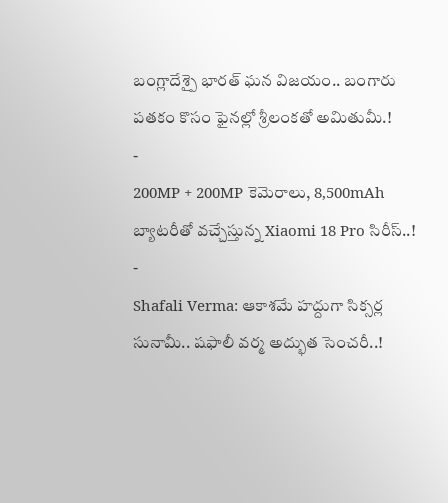బంగ్లాదేశ్పై భారత్ ఘన విజయం.. బంగారు పతకం కొసం ఫైనల్లో శ్రీలంకతో అమితుమీ.!
-
200MP + 200MP కెమెరాలు, 8,500mAh బ్యాటరీతో వచ్చేస్తున్న Xiaomi 18 Pro సిరీస్..!
-
Shafali Verma: ఆకాశమే హద్దుగా సిక్సర్ల సునామీ.. షఫాలీ వర్మ అద్భుత సెంచరీ..!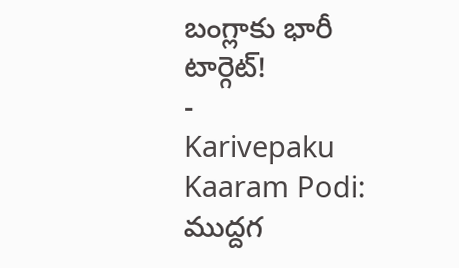బంగ్లాకు భారీ టార్గెట్!
-
Karivepaku Kaaram Podi: ముద్దగ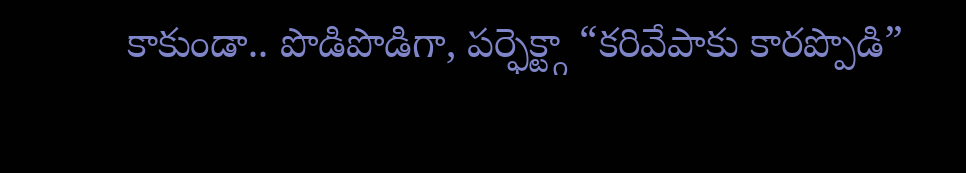కాకుండా.. పొడిపొడిగా, పర్ఫెక్ట్గా “కరివేపాకు కారప్పొడి”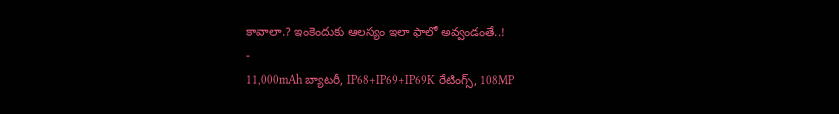కావాలా.? ఇంకెందుకు ఆలస్యం ఇలా ఫాలో అవ్వండంతే..!
-
11,000mAh బ్యాటరీ, IP68+IP69+IP69K రేటింగ్స్, 108MP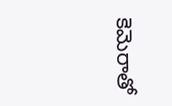కెమెరాతో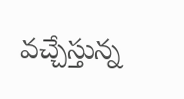వచ్చేస్తున్న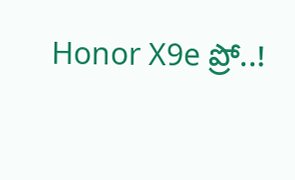Honor X9e ప్రో..!